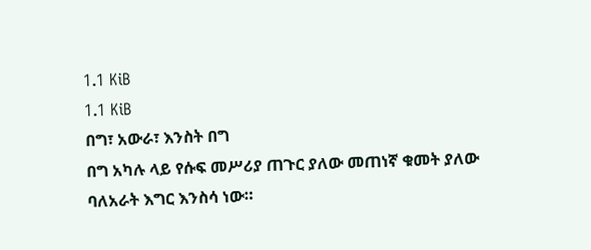1.1 KiB
1.1 KiB
በግ፣ አውራ፣ እንስት በግ
በግ አካሉ ላይ የሱፍ መሥሪያ ጠጉር ያለው መጠነኛ ቁመት ያለው ባለአራት እግር እንስሳ ነው።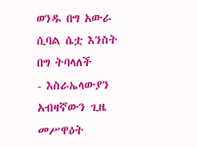ወንዱ በግ አውራ ሲባል ሴቷ እንስት በግ ትባላለች
- እስራኤላውያን አብዛኛውን ጊዜ መሥዋዕት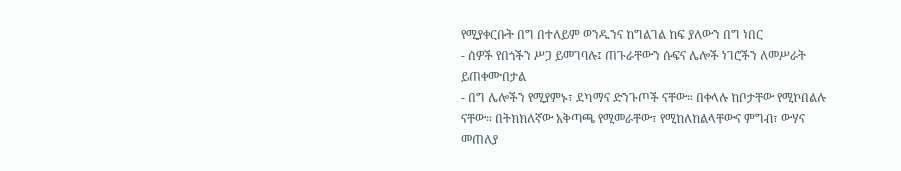የሚያቀርቡት በግ በተለይም ወንዱንና ከግልገል ከፍ ያለውን በግ ነበር
- ሰዎች የበጎችን ሥጋ ይመገባሉ፤ ጠጉራቸውን ሱፍና ሌሎች ነገሮችን ለመሥራት ይጠቀሙበታል
- በግ ሌሎችን የሚያምኑ፣ ደካማና ድንጉጦች ናቸው። በቀላሉ ከቦታቸው የሚኮበልሉ ናቸው። በትክክለኛው አቅጣጫ የሚመራቸው፣ የሚከለከልላቸውና ምግብ፣ ውሃና መጠለያ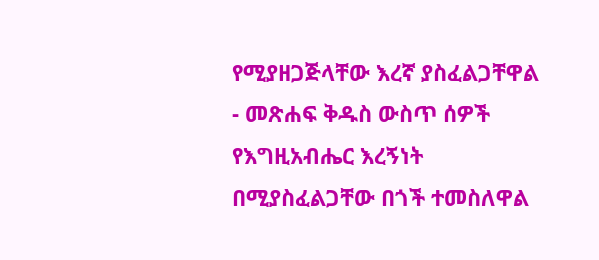የሚያዘጋጅላቸው እረኛ ያስፈልጋቸዋል
- መጽሐፍ ቅዱስ ውስጥ ሰዎች የእግዚአብሔር እረኝነት በሚያስፈልጋቸው በጎች ተመስለዋል